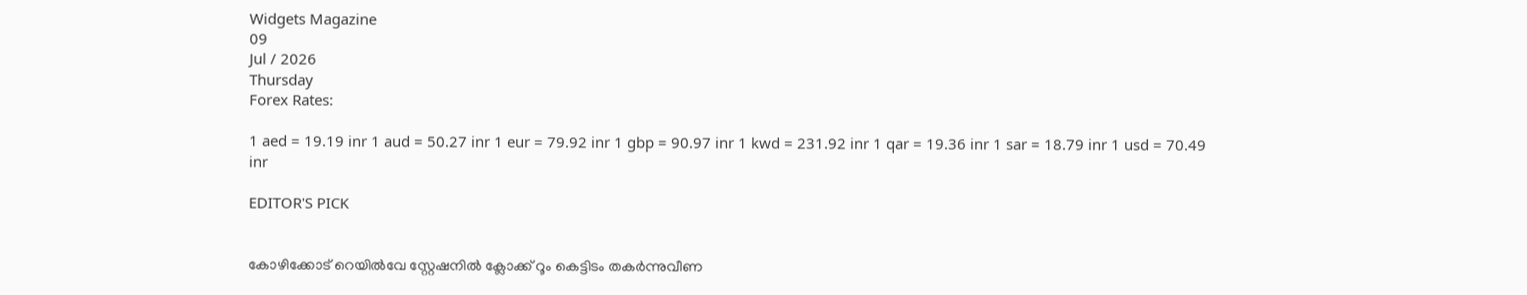Widgets Magazine
09
Jul / 2026
Thursday
Forex Rates:

1 aed = 19.19 inr 1 aud = 50.27 inr 1 eur = 79.92 inr 1 gbp = 90.97 inr 1 kwd = 231.92 inr 1 qar = 19.36 inr 1 sar = 18.79 inr 1 usd = 70.49 inr

EDITOR'S PICK


കോഴിക്കോട് റെയിൽവേ സ്റ്റേഷനിൽ ക്ലോക്ക് റൂം കെട്ടിടം തകർന്നുവീണ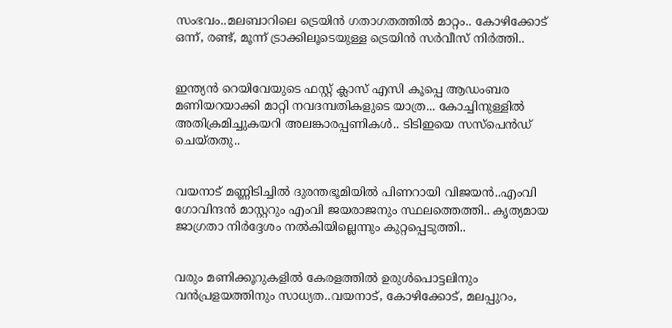സംഭവം..മലബാറിലെ ട്രെയിൻ ഗതാഗതത്തിൽ മാറ്റം.. കോഴിക്കോട് ഒന്ന്, രണ്ട്, മൂന്ന് ട്രാക്കിലൂടെയുള്ള ട്രെയിൻ സർവീസ് നിർത്തി..


ഇന്ത്യന്‍ റെയിവേയുടെ ഫസ്റ്റ് ക്ലാസ് എസി കൂപ്പെ ആഡംബര മണിയറയാക്കി മാറ്റി നവദമ്പതികളുടെ യാത്ര... കോച്ചിനുള്ളില്‍ അതിക്രമിച്ചുകയറി അലങ്കാരപ്പണികള്‍.. ടിടിഇയെ സസ്പെന്‍ഡ് ചെയ്തതു..


വയനാട് മണ്ണിടിച്ചിൽ ദുരന്തഭൂമിയിൽ പിണറായി വിജയൻ..എംവി ഗോവിന്ദൻ മാസ്റ്ററും എംവി ജയരാജനും സ്ഥലത്തെത്തി.. കൃത്യമായ ജാഗ്രതാ നിർദ്ദേശം നൽകിയില്ലെന്നും കുറ്റപ്പെടുത്തി..


വരും മണിക്കൂറുകളില്‍ കേരളത്തില്‍ ഉരുള്‍പൊട്ടലിനും വന്‍പ്രളയത്തിനും സാധ്യത..വയനാട്, കോഴിക്കോട്, മലപ്പുറം,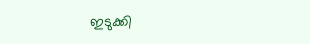ഇടുക്കി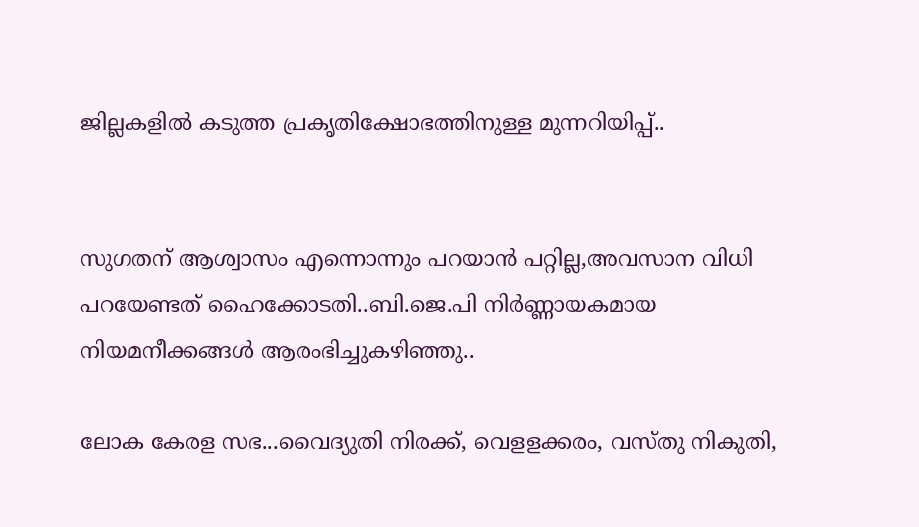ജില്ലകളില്‍ കടുത്ത പ്രകൃതിക്ഷോഭത്തിനുള്ള മുന്നറിയിപ്പ്..


സുഗതന് ആശ്വാസം എന്നൊന്നും പറയാൻ പറ്റില്ല,അവസാന വിധി പറയേണ്ടത് ഹൈക്കോടതി..ബി.ജെ.പി നിര്‍ണ്ണായകമായ നിയമനീക്കങ്ങള്‍ ആരംഭിച്ചുകഴിഞ്ഞു..

ലോക കേരള സഭ...വൈദ്യുതി നിരക്ക്, വെളളക്കരം, വസ്തു നികുതി,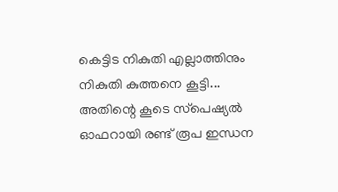കെട്ടിട നികുതി എല്ലാത്തിനും നികുതി കുത്തനെ കൂട്ടി... അതിന്റെ കൂടെ സ്‌പെഷ്യല്‍ ഓഫറായി രണ്ട് രൂപ ഇന്ധന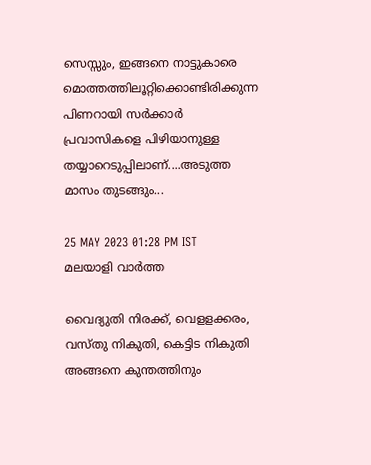സെസ്സും, ഇങ്ങനെ നാട്ടുകാരെ മൊത്തത്തിലൂറ്റിക്കൊണ്ടിരിക്കുന്ന പിണറായി സര്‍ക്കാര്‍ പ്രവാസികളെ പിഴിയാനുള്ള തയ്യാറെടുപ്പിലാണ്....അടുത്ത മാസം തുടങ്ങും...

25 MAY 2023 01:28 PM IST
മലയാളി വാര്‍ത്ത

വൈദ്യുതി നിരക്ക്, വെളളക്കരം, വസ്തു നികുതി, കെട്ടിട നികുതി അങ്ങനെ കുന്തത്തിനും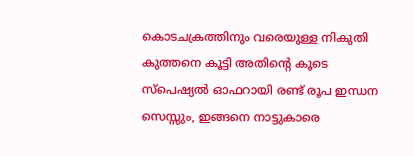കൊടചക്രത്തിനും വരെയുള്ള നികുതി കുത്തനെ കൂട്ടി അതിന്റെ കൂടെ സ്‌പെഷ്യല്‍ ഓഫറായി രണ്ട് രൂപ ഇന്ധന സെസ്സും, ഇങ്ങനെ നാട്ടുകാരെ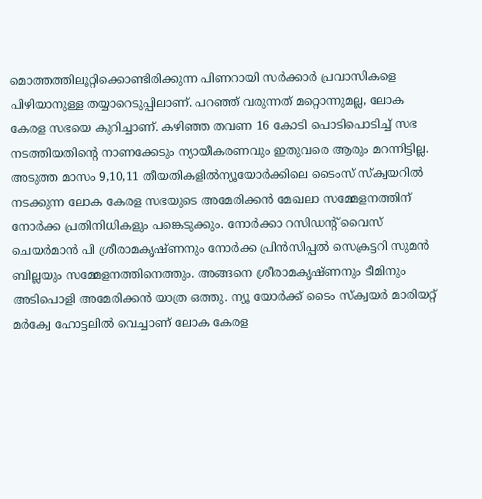മൊത്തത്തിലൂറ്റിക്കൊണ്ടിരിക്കുന്ന പിണറായി സര്‍ക്കാര്‍ പ്രവാസികളെ പിഴിയാനുള്ള തയ്യാറെടുപ്പിലാണ്. പറഞ്ഞ് വരുന്നത് മറ്റൊന്നുമല്ല, ലോക കേരള സഭയെ കുറിച്ചാണ്. കഴിഞ്ഞ തവണ 16 കോടി പൊടിപൊടിച്ച് സഭ നടത്തിയതിന്റെ നാണക്കേടും ന്യായീകരണവും ഇതുവരെ ആരും മറന്നിട്ടില്ല. അടുത്ത മാസം 9,10,11 തീയതികളില്‍ന്യൂയോര്‍ക്കിലെ ടൈംസ് സ്‌ക്വയറില്‍ നടക്കുന്ന ലോക കേരള സഭയുടെ അമേരിക്കന്‍ മേഖലാ സമ്മേളനത്തിന് നോര്‍ക്ക പ്രതിനിധികളും പങ്കെടുക്കും. നോര്‍ക്കാ റസിഡന്റ് വൈസ് ചെയര്‍മാന്‍ പി ശ്രീരാമകൃഷ്ണനും നോര്‍ക്ക പ്രിന്‍സിപ്പല്‍ സെക്രട്ടറി സുമന്‍ ബില്ലയും സമ്മേളനത്തിനെത്തും. അങ്ങനെ ശ്രീരാമകൃഷ്ണനും ടീമിനും അടിപൊളി അമേരിക്കന്‍ യാത്ര ഒത്തു. ന്യൂ യോര്‍ക്ക് ടൈം സ്‌ക്വയര്‍ മാരിയറ്റ് മര്‍ക്വേ ഹോട്ടലില്‍ വെച്ചാണ് ലോക കേരള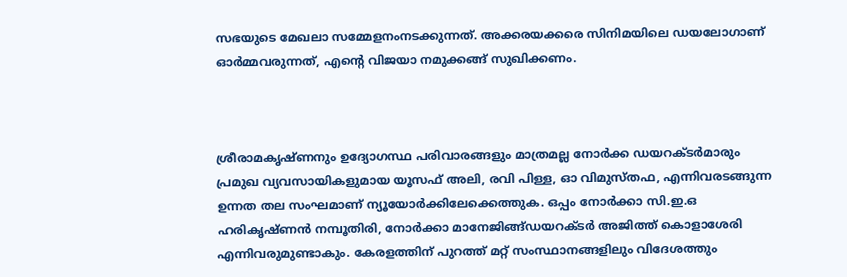സഭയുടെ മേഖലാ സമ്മേളനംനടക്കുന്നത്. അക്കരയക്കരെ സിനിമയിലെ ഡയലോഗാണ് ഓര്‍മ്മവരുന്നത്, എന്റെ വിജയാ നമുക്കങ്ങ് സുഖിക്കണം.



ശ്രീരാമകൃഷ്ണനും ഉദ്യോഗസ്ഥ പരിവാരങ്ങളും മാത്രമല്ല നോര്‍ക്ക ഡയറക്ടര്‍മാരും പ്രമുഖ വ്യവസായികളുമായ യൂസഫ് അലി, രവി പിള്ള, ഓ വിമുസ്തഫ, എന്നിവരടങ്ങുന്ന ഉന്നത തല സംഘമാണ് ന്യൂയോര്‍ക്കിലേക്കെത്തുക. ഒപ്പം നോര്‍ക്കാ സി.ഇ.ഒ ഹരികൃഷ്ണന്‍ നമ്പൂതിരി, നോര്‍ക്കാ മാനേജിങ്ങ്ഡയറക്ടര്‍ അജിത്ത് കൊളാശേരി എന്നിവരുമുണ്ടാകും. കേരളത്തിന് പുറത്ത് മറ്റ് സംസ്ഥാനങ്ങളിലും വിദേശത്തും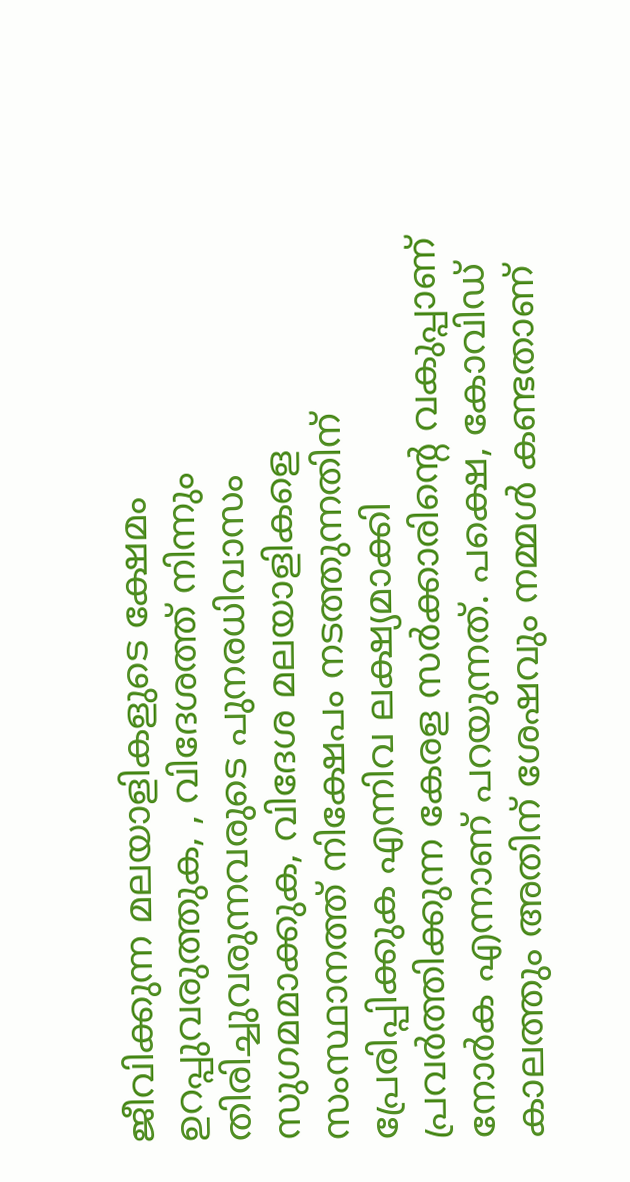ജീവിക്കുന്ന മലയാളികളുടെ ക്ഷേമം ഉറപ്പുവരുത്തുക, , വിദേശത്ത് നിന്നും തിരിച്ചുവരുന്നവരുടെ പുനരധിവാസം സുഗമമാക്കുക, വിദേശ മലയാളികളെ സംസ്ഥാനത്ത് നിക്ഷേപം നടത്തുന്നതിന് പ്രേരിപ്പിക്കുക എന്നിവ ലക്ഷ്യമാക്കി പ്രവര്‍ത്തിക്കുന്ന കേരള സര്‍ക്കാരിന്റെ വകുപ്പാണ് നോര്‍ക എന്നാണ് പറയുന്നത്. പക്ഷെ, കോവിഡ് കാലത്തും അതിന് ശേഷവും നമ്മള്‍ കണ്ടതാണ്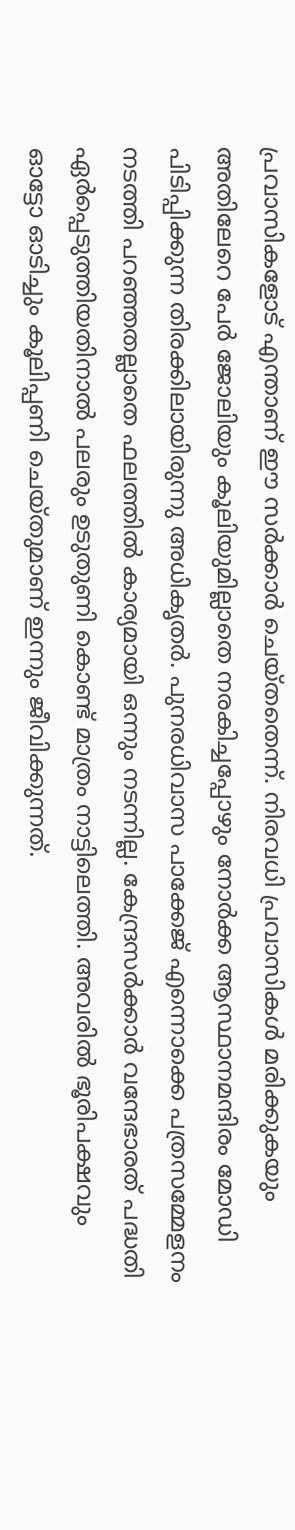പ്രവാസികളോട് എന്താണ് ഈ സര്‍ക്കാര്‍ ചെയ്തതെന്ന്. നിരവധി പ്രവാസികള്‍ മരിക്കുകയും അതിലേറെ പേര്‍ ജോലിയും കൂലിയുമില്ലാതെ നരകിച്ചപ്പോഴും നോര്‍ക്ക ആസ്ഥാനമന്ദിരം മോഡി പിടിപ്പിക്കുന്ന തിരക്കിലായിരുന്നു അധികൃതര്‍. പുനരധിവാസ പാക്കേജ് എന്നൊക്കെ പത്രസമ്മേളനം നടത്തി പറഞ്ഞതല്ലാതെ ഫലത്തില്‍ കാര്യമായി ഒന്നും നടന്നില്ല. കേന്ദ്രസര്‍ക്കാര്‍ വന്ദേഭാരത് പദ്ധതി ഏര്‍പ്പെടുത്തിയതിനാല്‍ പലരും ഉടുതുണി കൊണ്ട് മാത്രം നാട്ടിലെത്തി. അവരില്‍ ഭൂരിപക്ഷവും ഓട്ടോ ഓടിച്ചും കൂലിപ്പണി ചെയ്തുമാണ് ഇന്നും ജീവിക്കുന്നത്.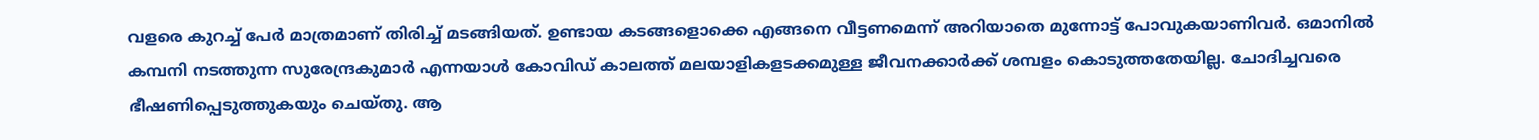വളരെ കുറച്ച് പേര്‍ മാത്രമാണ് തിരിച്ച് മടങ്ങിയത്. ഉണ്ടായ കടങ്ങളൊക്കെ എങ്ങനെ വീട്ടണമെന്ന് അറിയാതെ മുന്നോട്ട് പോവുകയാണിവര്‍. ഒമാനില്‍ കമ്പനി നടത്തുന്ന സുരേന്ദ്രകുമാര്‍ എന്നയാള്‍ കോവിഡ് കാലത്ത് മലയാളികളടക്കമുള്ള ജീവനക്കാര്‍ക്ക് ശമ്പളം കൊടുത്തതേയില്ല. ചോദിച്ചവരെ ഭീഷണിപ്പെടുത്തുകയും ചെയ്തു. ആ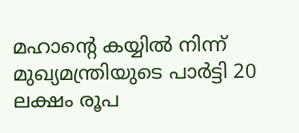മഹാന്റെ കയ്യില്‍ നിന്ന് മുഖ്യമന്ത്രിയുടെ പാര്‍ട്ടി 20 ലക്ഷം രൂപ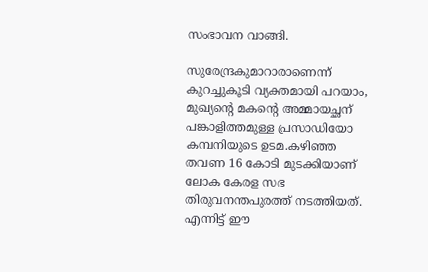സംഭാവന വാങ്ങി.

സുരേന്ദ്രകുമാറാരാണെന്ന് കുറച്ചുകൂടി വ്യക്തമായി പറയാം, മുഖ്യന്റെ മകന്റെ അമ്മായച്ഛന് പങ്കാളിത്തമുള്ള പ്രസാഡിയോ കമ്പനിയുടെ ഉടമ.കഴിഞ്ഞ തവണ 16 കോടി മുടക്കിയാണ് ലോക കേരള സഭ തിരുവനന്തപുരത്ത് നടത്തിയത്. എന്നിട്ട് ഈ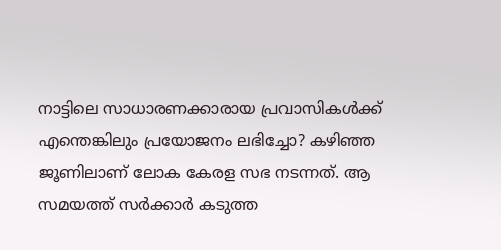നാട്ടിലെ സാധാരണക്കാരായ പ്രവാസികള്‍ക്ക് എന്തെങ്കിലും പ്രയോജനം ലഭിച്ചോ? കഴിഞ്ഞ ജൂണിലാണ് ലോക കേരള സഭ നടന്നത്. ആ സമയത്ത് സര്‍ക്കാര്‍ കടുത്ത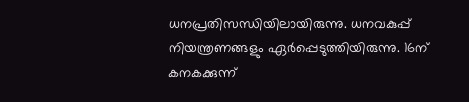ധനപ്രതിസന്ധിയിലായിരുന്നു. ധനവകുപ്പ് നിയന്ത്രണങ്ങളും ഏര്‍പ്പെടുത്തിയിരുന്നു. 16ന് കനകക്കുന്ന്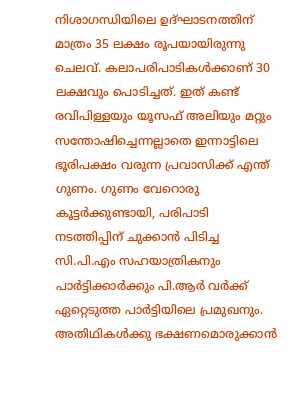നിശാഗന്ധിയിലെ ഉദ്ഘാടനത്തിന് മാത്രം 35 ലക്ഷം രൂപയായിരുന്നു ചെലവ്. കലാപരിപാടികള്‍ക്കാണ് 30 ലക്ഷവും പൊടിച്ചത്. ഇത് കണ്ട് രവിപിള്ളയും യൂസഫ് അലിയും മറ്റും സന്തോഷിച്ചെന്നല്ലാതെ ഇന്നാട്ടിലെ ഭൂരിപക്ഷം വരുന്ന പ്രവാസിക്ക് എന്ത് ഗുണം. ഗുണം വേറൊരു കൂട്ടര്‍ക്കുണ്ടായി, പരിപാടി നടത്തിപ്പിന് ചുക്കാന്‍ പിടിച്ച സി.പി.എം സഹയാത്രികനും പാര്‍ട്ടിക്കാര്‍ക്കും പി.ആര്‍ വര്‍ക്ക് ഏറ്റെടുത്ത പാര്‍ട്ടിയിലെ പ്രമുഖനും. അതിഥികള്‍ക്കു ഭക്ഷണമൊരുക്കാന്‍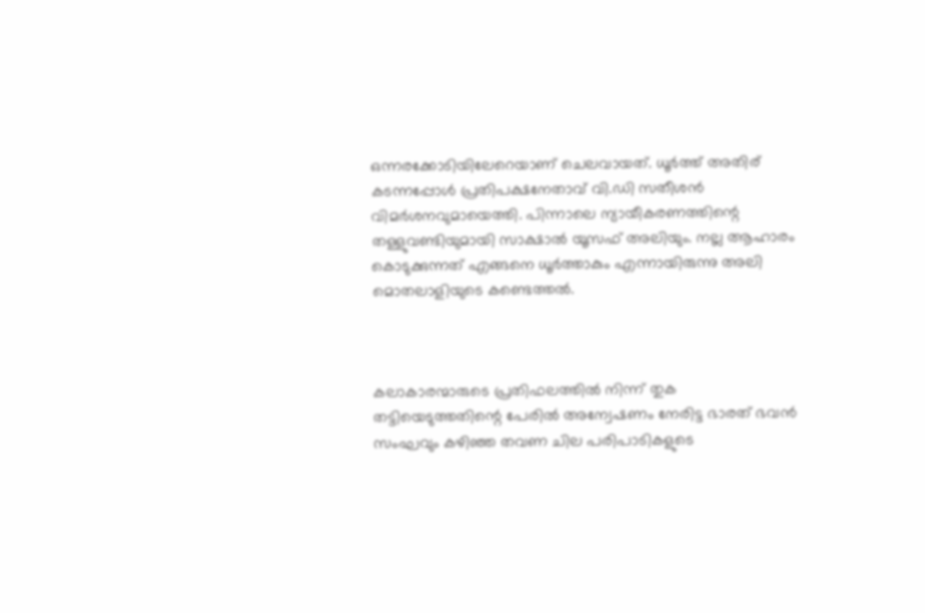ഒന്നരക്കോടിയിലേറെയാണ് ചെലവായത്. ധൂര്‍ത്ത് അതിര് കടന്നപ്പോള്‍ പ്രതിപക്ഷനേതാവ് വി.ഡി സതീശന്‍ വിമര്‍ശനവുമായെത്തി. പിന്നാലെ ന്യായീകരണത്തിന്റെ തള്ളുവണ്ടിയുമായി സാക്ഷാല്‍ യൂസഫ് അലിയും. നല്ല ആഹാരം കൊടുക്കുന്നത് എങ്ങനെ ധൂര്‍ത്താകും എന്നായിരുന്നു അലി മൊതലാളിയുടെ കണ്ടെത്തല്‍.



കലാകാരന്മാരുടെ പ്രതിഫലത്തില്‍ നിന്ന് തുക തട്ടിയെടുത്തതിന്റെ പേരില്‍ അന്വേഷണം നേരിട്ട ഭാരത് ഭവന്‍ സംഘവും കഴിഞ്ഞ തവണ ചില പരിപാടികളുടെ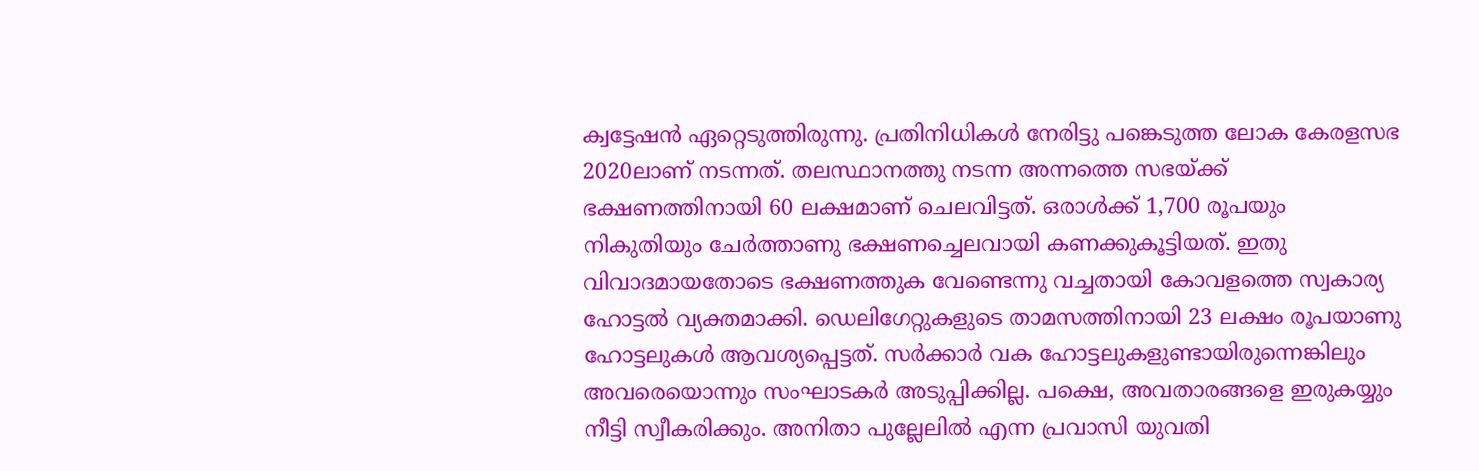ക്വട്ടേഷന്‍ ഏറ്റെടുത്തിരുന്നു. പ്രതിനിധികള്‍ നേരിട്ടു പങ്കെടുത്ത ലോക കേരളസഭ 2020ലാണ് നടന്നത്. തലസ്ഥാനത്തു നടന്ന അന്നത്തെ സഭയ്ക്ക് ഭക്ഷണത്തിനായി 60 ലക്ഷമാണ് ചെലവിട്ടത്. ഒരാള്‍ക്ക് 1,700 രൂപയും നികുതിയും ചേര്‍ത്താണു ഭക്ഷണച്ചെലവായി കണക്കുകൂട്ടിയത്. ഇതു വിവാദമായതോടെ ഭക്ഷണത്തുക വേണ്ടെന്നു വച്ചതായി കോവളത്തെ സ്വകാര്യ ഹോട്ടല്‍ വ്യക്തമാക്കി. ഡെലിഗേറ്റുകളുടെ താമസത്തിനായി 23 ലക്ഷം രൂപയാണു ഹോട്ടലുകള്‍ ആവശ്യപ്പെട്ടത്. സര്‍ക്കാര്‍ വക ഹോട്ടലുകളുണ്ടായിരുന്നെങ്കിലും അവരെയൊന്നും സംഘാടകര്‍ അടുപ്പിക്കില്ല. പക്ഷെ, അവതാരങ്ങളെ ഇരുകയ്യും നീട്ടി സ്വീകരിക്കും. അനിതാ പുല്ലേലില്‍ എന്ന പ്രവാസി യുവതി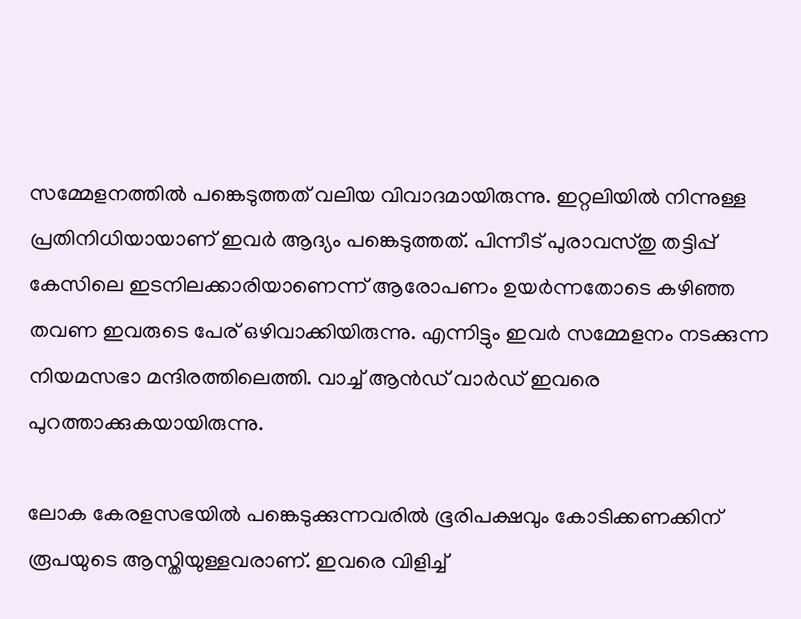സമ്മേളനത്തില്‍ പങ്കെടുത്തത് വലിയ വിവാദമായിരുന്നു. ഇറ്റലിയില്‍ നിന്നുള്ള പ്രതിനിധിയായാണ് ഇവര്‍ ആദ്യം പങ്കെടുത്തത്. പിന്നീട് പുരാവസ്തു തട്ടിപ്പ് കേസിലെ ഇടനിലക്കാരിയാണെന്ന് ആരോപണം ഉയര്‍ന്നതോടെ കഴിഞ്ഞ തവണ ഇവരുടെ പേര് ഒഴിവാക്കിയിരുന്നു. എന്നിട്ടും ഇവര്‍ സമ്മേളനം നടക്കുന്ന നിയമസഭാ മന്ദിരത്തിലെത്തി. വാച്ച് ആന്‍ഡ് വാര്‍ഡ് ഇവരെ പുറത്താക്കുകയായിരുന്നു.

ലോക കേരളസഭയില്‍ പങ്കെടുക്കുന്നവരില്‍ ഭൂരിപക്ഷവും കോടിക്കണക്കിന് രൂപയുടെ ആസ്തിയുള്ളവരാണ്. ഇവരെ വിളിച്ച്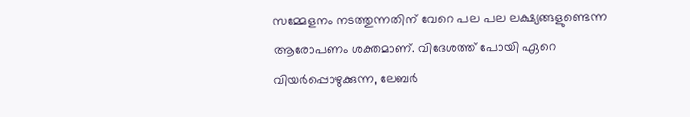സമ്മേളനം നടത്തുന്നതിന് വേറെ പല പല ലക്ഷ്യങ്ങളുണ്ടെന്ന ആരോപണം ശക്തമാണ്. വിദേശത്ത് പോയി ഏറെ വിയര്‍പ്പൊഴുക്കുന്ന, ലേബര്‍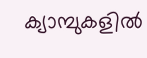ക്യാമ്പുകളില്‍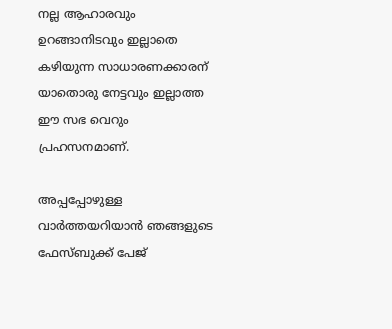നല്ല ആഹാരവും ഉറങ്ങാനിടവും ഇല്ലാതെ കഴിയുന്ന സാധാരണക്കാരന് യാതൊരു നേട്ടവും ഇല്ലാത്ത ഈ സഭ വെറും പ്രഹസനമാണ്.

അപ്പപ്പോഴുള്ള വാര്‍ത്തയറിയാന്‍ ഞങ്ങളുടെ ഫേസ്‌ബുക്ക്‌ പേജ്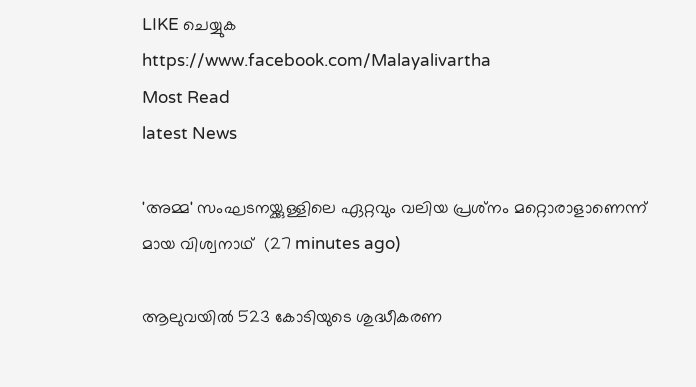LIKE ചെയ്യുക
https://www.facebook.com/Malayalivartha
Most Read
latest News

'അമ്മ' സംഘടനയ്ക്കുള്ളിലെ ഏറ്റവും വലിയ പ്രശ്‌നം മറ്റൊരാളാണെന്ന് മായ വിശ്വനാഥ്  (27 minutes ago)

ആലുവയില്‍ 523 കോടിയുടെ ശുദ്ധീകരണ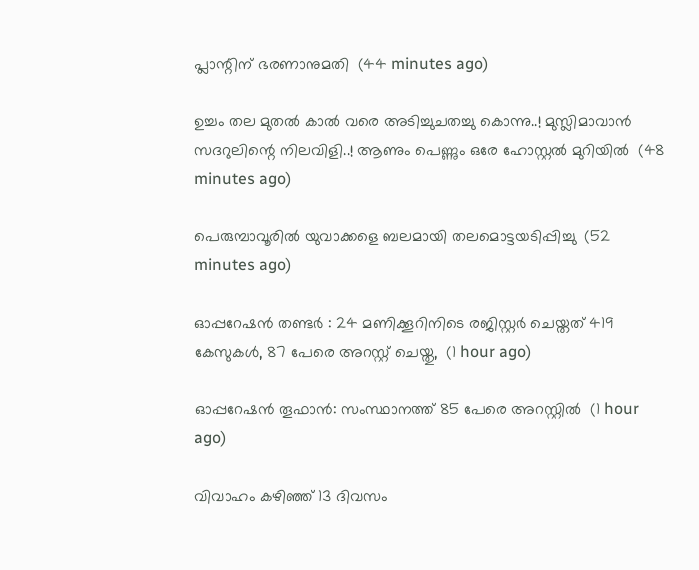പ്ലാന്റിന് ഭരണാനുമതി  (44 minutes ago)

ഉച്ചം തല മുതൽ കാൽ വരെ അടിച്ചുചതച്ചു കൊന്നു..! മുസ്ലിമാവാൻ സദറുലിന്റെ നിലവിളി..! ആണും പെണ്ണും ഒരേ ഹോസ്റ്റൽ മുറിയിൽ  (48 minutes ago)

പെരുമ്പാവൂരില്‍ യുവാക്കളെ ബലമായി തലമൊട്ടയടിപ്പിച്ചു  (52 minutes ago)

ഓപ്പറേഷന്‍ തണ്ടർ : 24 മണിക്കൂറിനിടെ രജിസ്റ്റർ ചെയ്തത് 419 കേസുകൾ, 87 പേരെ അറസ്റ്റ് ചെയ്തു,  (1 hour ago)

ഓപ്പറേഷന്‍ തൂഫാന്‍: സംസ്ഥാനത്ത് 85 പേരെ അറസ്റ്റില്‍  (1 hour ago)

വിവാഹം കഴിഞ്ഞ് 13 ദിവസം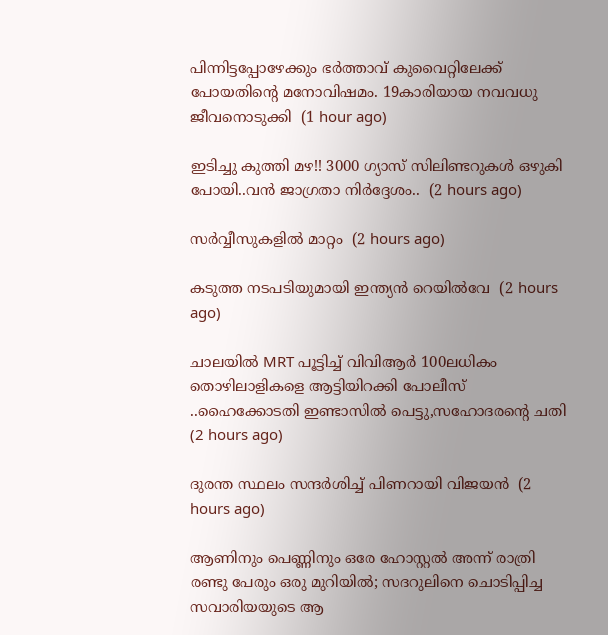പിന്നിട്ടപ്പോഴേക്കും ഭർത്താവ് കുവൈറ്റിലേക്ക് പോയതിന്റെ മനോവിഷമം. 19കാരിയായ നവവധു ജീവനൊടുക്കി  (1 hour ago)

ഇടിച്ചു കുത്തി മഴ!! 3000 ഗ്യാസ് സിലിണ്ടറുകൾ ഒഴുകി പോയി..വൻ ജാഗ്രതാ നിർദ്ദേശം..  (2 hours ago)

സ‍‍ര്‍വ്വീസുകളിൽ മാറ്റം  (2 hours ago)

കടുത്ത നടപടിയുമായി ഇന്ത്യന്‍ റെയില്‍വേ  (2 hours ago)

ചാലയിൽ MRT പൂട്ടിച്ച് വിവിആർ 100ലധികം തൊഴിലാളികളെ ആട്ടിയിറക്കി പോലീസ് ..ഹൈക്കോടതി ഇണ്ടാസിൽ പെട്ടു,സഹോദരന്റെ ചതി  (2 hours ago)

ദുരന്ത സ്ഥലം സന്ദർശിച്ച് പിണറായി വിജയൻ  (2 hours ago)

ആണിനും പെണ്ണിനും ഒരേ ഹോസ്റ്റൽ അന്ന് രാത്രി രണ്ടു പേരും ഒരു മുറിയിൽ; സദറുലിനെ ചൊടിപ്പിച്ച സവാരിയയുടെ ആ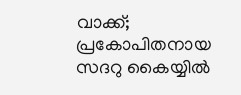വാക്ക്; പ്രകോപിതനായ സദറു കൈയ്യിൽ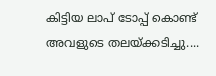കിട്ടിയ ലാപ് ടോപ്പ് കൊണ്ട് അവളുടെ തലയ്ക്കടിച്ചു....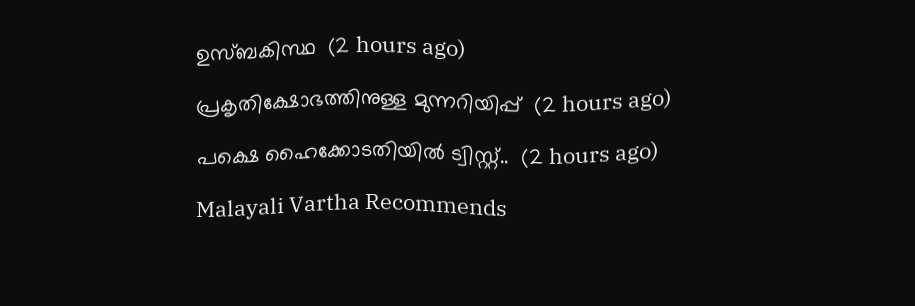ഉസ്ബകിസ്ഥ  (2 hours ago)

പ്രകൃതിക്ഷോഭത്തിനുള്ള മുന്നറിയിപ്പ്  (2 hours ago)

പക്ഷെ ഹൈക്കോടതിയിൽ ട്വിസ്റ്റ്..  (2 hours ago)

Malayali Vartha Recommends